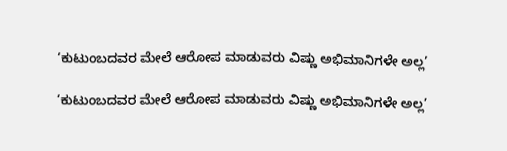‘ಕುಟುಂಬದವರ ಮೇಲೆ ಆರೋಪ ಮಾಡುವರು ವಿಷ್ಣು ಅಭಿಮಾನಿಗಳೇ ಅಲ್ಲ’

‘ಕುಟುಂಬದವರ ಮೇಲೆ ಆರೋಪ ಮಾಡುವರು ವಿಷ್ಣು ಅಭಿಮಾನಿಗಳೇ ಅಲ್ಲ’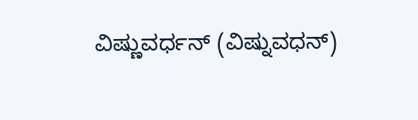ವಿಷ್ಣುವರ್ಧನ್ (ವಿಷ್ನುವಧನ್)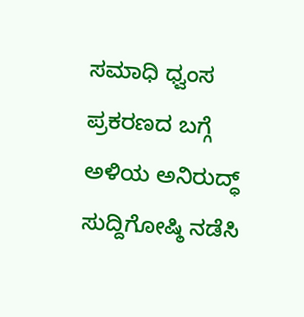ಸಮಾಧಿ ಧ್ವಂಸ ಪ್ರಕರಣದ ಬಗ್ಗೆ ಅಳಿಯ ಅನಿರುದ್ಧ್ ಸುದ್ದಿಗೋಷ್ಠಿ ನಡೆಸಿ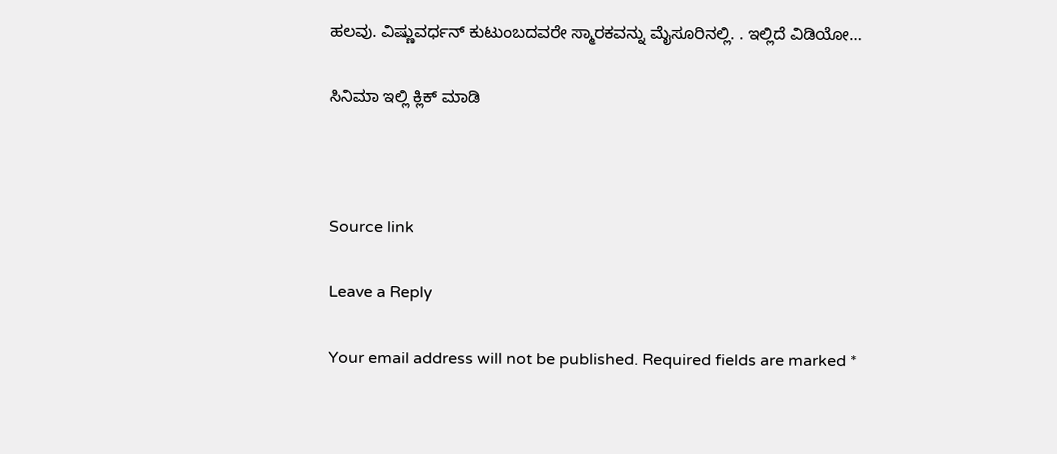ಹಲವು. ವಿಷ್ಣುವರ್ಧನ್ ಕುಟುಂಬದವರೇ ಸ್ಮಾರಕವನ್ನು ಮೈಸೂರಿನಲ್ಲಿ. . ಇಲ್ಲಿದೆ ವಿಡಿಯೋ…

ಸಿನಿಮಾ ಇಲ್ಲಿ ಕ್ಲಿಕ್ ಮಾಡಿ



Source link

Leave a Reply

Your email address will not be published. Required fields are marked *